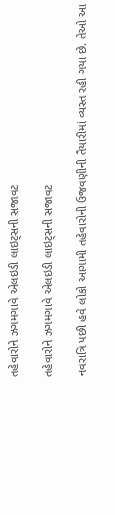તહેવારોને ઝગમગાવે એલઇડી લાઇટ્સની સજાવટ

તહેવારોને ઝગમગાવે એલઇડી લાઇટ્સની સજાવટ

નવરાત્રિ પછી હવે લોકો આગામી તહેવારોની ઉજવણીની તૈયારીમાં વ્યસ્ત રહી ગયા છે. તેઓ આ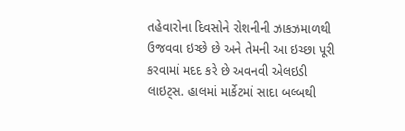તહેવારોના દિવસોને રોશનીની ઝાકઝમાળથી ઉજવવા ઇચ્છે છે અને તેમની આ ઇચ્છા પૂરી કરવામાં મદદ કરે છે અવનવી એલઇડી લાઇટ્સ. હાલમાં માર્કેટમાં સાદા બલ્બથી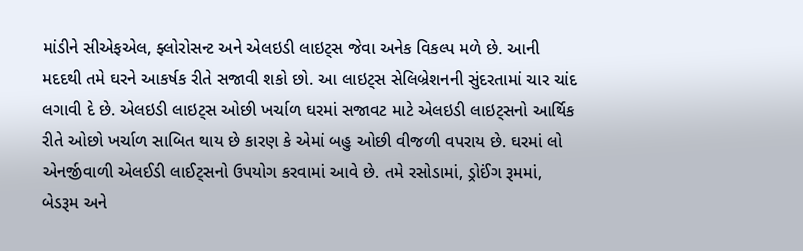માંડીને સીએફએલ, ફ્લોરોસન્ટ અને એલઇડી લાઇટ્સ જેવા અનેક વિકલ્પ મળે છે. આની મદદથી તમે ઘરને આકર્ષક રીતે સજાવી શકો છો. આ લાઇટ્સ સેલિબ્રેશનની સુંદરતામાં ચાર ચાંદ લગાવી દે છે. એલઇડી લાઇટ્સ ઓછી ખર્ચાળ ઘરમાં સજાવટ માટે એલઇડી લાઇટ્સનો આર્થિક રીતે ઓછો ખર્ચાળ સાબિત થાય છે કારણ કે એમાં બહુ ઓછી વીજળી વપરાય છે. ઘરમાં લો એનર્જીવાળી એલઈડી લાઈટ્સનો ઉપયોગ કરવામાં આવે છે. તમે રસોડામાં, ડ્રોઈંગ રૂમમાં, બેડરૂમ અને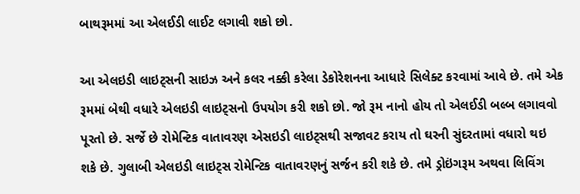બાથરૂમમાં આ એલઈડી લાઈટ લગાવી શકો છો.

આ એલઇડી લાઇટ્સની સાઇઝ અને કલર નક્કી કરેલા ડેકોરેશનના આધારે સિલેક્ટ કરવામાં આવે છે. તમે એક રૂમમાં બેથી વધારે એલઇડી લાઇટ્સનો ઉપયોગ કરી શકો છો. જો રૂમ નાનો હોય તો એલઈડી બલ્બ લગાવવો પૂરતો છે. સર્જે છે રોમેન્ટિક વાતાવરણ એસઇડી લાઇટ્સથી સજાવટ કરાય તો ઘરની સુંદરતામાં વધારો થઇ શકે છે. ગુલાબી એલઇડી લાઇટ્સ રોમેન્ટિક વાતાવરણનું સર્જન કરી શકે છે. તમે ડ્રોઇંગરૂમ અથવા લિવિંગ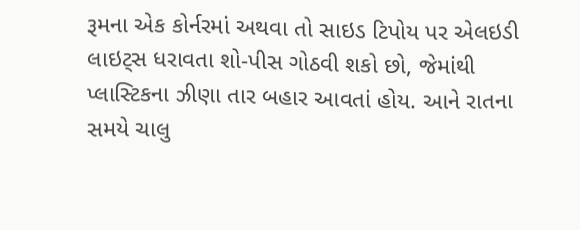રૂમના એક કોર્નરમાં અથવા તો સાઇડ ટિપોય પર એલઇડી લાઇટ્સ ધરાવતા શો-પીસ ગોઠવી શકો છો, જેમાંથી પ્લાસ્ટિકના ઝીણા તાર બહાર આવતાં હોય. આને રાતના સમયે ચાલુ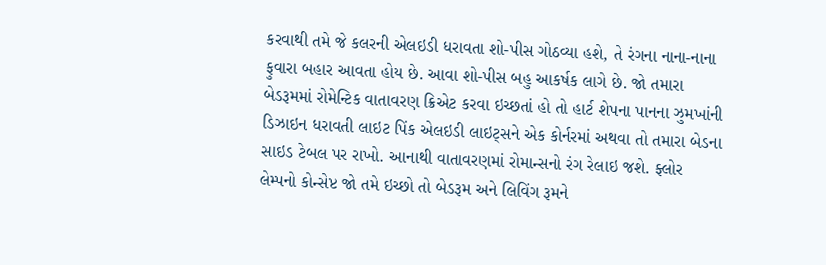કરવાથી તમે જે કલરની એલઇડી ધરાવતા શો-પીસ ગોઠવ્યા હશે, તે રંગના નાના-નાના ફુવારા બહાર આવતા હોય છે. આવા શો-પીસ બહુ આકર્ષક લાગે છે. જો તમારા બેડરૂમમાં રોમેન્ટિક વાતાવરણ ક્રિએટ કરવા ઇચ્છતાં હો તો હાર્ટ શેપના પાનના ઝુમખાંની ડિઝાઇન ધરાવતી લાઇટ પિંક એલઇડી લાઇટ્સને એક કોર્નરમાં અથવા તો તમારા બેડના સાઇડ ટેબલ પર રાખો. આનાથી વાતાવરણમાં રોમાન્સનો રંગ રેલાઇ જશે. ફ્લોર લેમ્પનો કોન્સેપ્ટ જો તમે ઇચ્છો તો બેડરૂમ અને લિવિંગ રૂમને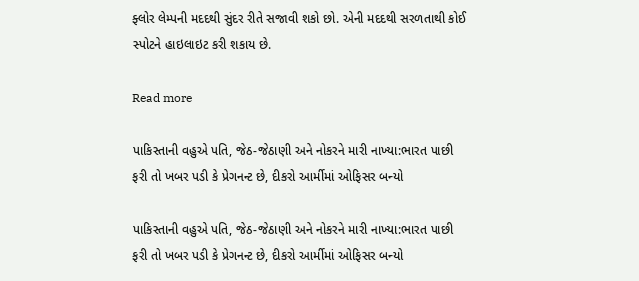ફ્લોર લેમ્પની મદદથી સુંદર રીતે સજાવી શકો છો. એની મદદથી સરળતાથી કોઈ સ્પોટને હાઇલાઇટ કરી શકાય છે.

Read more

પાકિસ્તાની વહુએ પતિ, જેઠ-જેઠાણી અને નોકરને મારી નાખ્યા:ભારત પાછી ફરી તો ખબર પડી કે પ્રેગનન્ટ છે, દીકરો આર્મીમાં ઓફિસર બન્યો

પાકિસ્તાની વહુએ પતિ, જેઠ-જેઠાણી અને નોકરને મારી નાખ્યા:ભારત પાછી ફરી તો ખબર પડી કે પ્રેગનન્ટ છે, દીકરો આર્મીમાં ઓફિસર બન્યો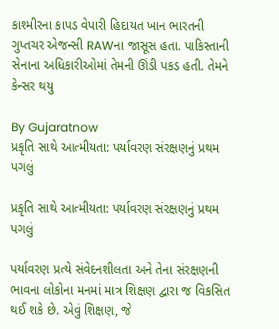કાશ્મીરના કાપડ વેપારી હિદાયત ખાન ભારતની ગુપ્તચર એજન્સી RAWના જાસૂસ હતા. પાકિસ્તાની સેનાના અધિકારીઓમાં તેમની ઊંડી પકડ હતી. તેમને કેન્સર થયુ

By Gujaratnow
પ્રકૃતિ સાથે આત્મીયતા: પર્યાવરણ સંરક્ષણનું પ્રથમ પગલું

પ્રકૃતિ સાથે આત્મીયતા: પર્યાવરણ સંરક્ષણનું પ્રથમ પગલું

પર્યાવરણ પ્રત્યે સંવેદનશીલતા અને તેના સંરક્ષણની ભાવના લોકોના મનમાં માત્ર શિક્ષણ દ્વારા જ વિકસિત થઈ શકે છે. એવું શિક્ષણ, જે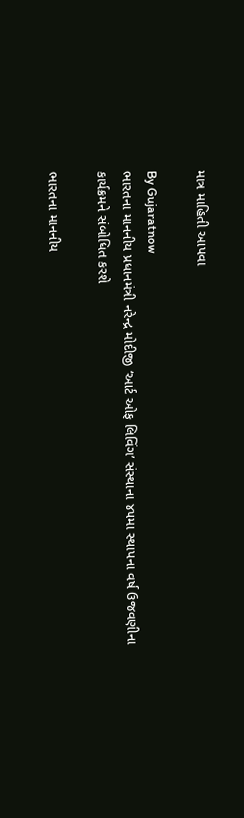માત્ર માહિતી આપવા

By Gujaratnow
ભારતના માનનીય પ્રધાનમંત્રી નરેન્દ્ર મોદીજી ‘આર્ટ ઓફ લિવિંગ’ સંસ્થાના ૪૫મા સ્થાપના વર્ષ ઉજવણીના કાર્યક્રમને સંબોધિત કરશે

ભારતના માનનીય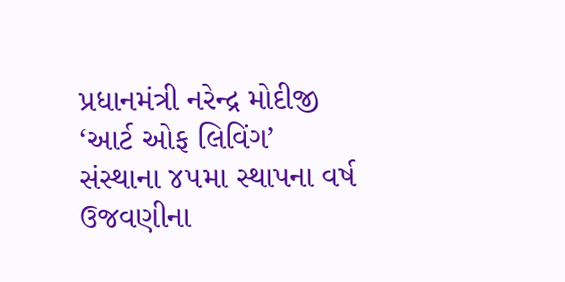પ્રધાનમંત્રી નરેન્દ્ર મોદીજી ‘આર્ટ ઓફ લિવિંગ’ સંસ્થાના ૪૫મા સ્થાપના વર્ષ ઉજવણીના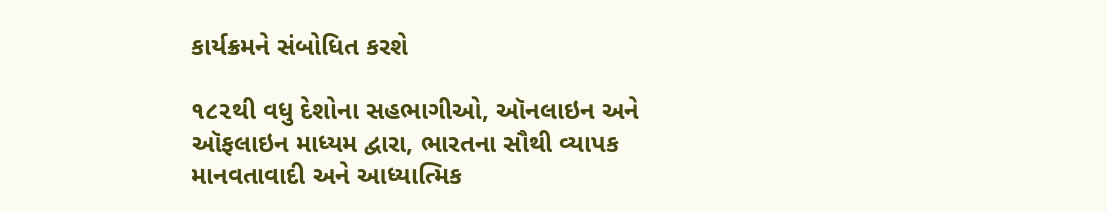કાર્યક્રમને સંબોધિત કરશે

૧૮૨થી વધુ દેશોના સહભાગીઓ, ઑનલાઇન અને ઑફલાઇન માધ્યમ દ્વારા, ભારતના સૌથી વ્યાપક માનવતાવાદી અને આધ્યાત્મિક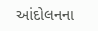આંદોલનના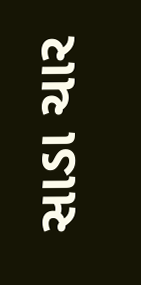સાડા ચાર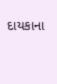દાયકાના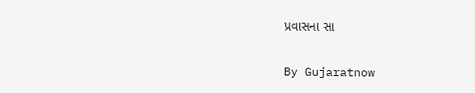પ્રવાસના સા

By Gujaratnow